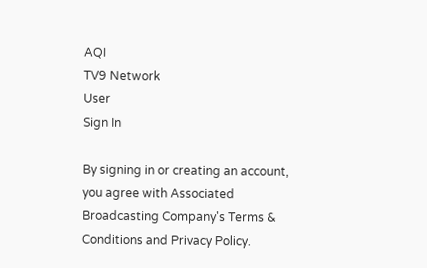AQI
TV9 Network
User
Sign In

By signing in or creating an account, you agree with Associated Broadcasting Company's Terms & Conditions and Privacy Policy.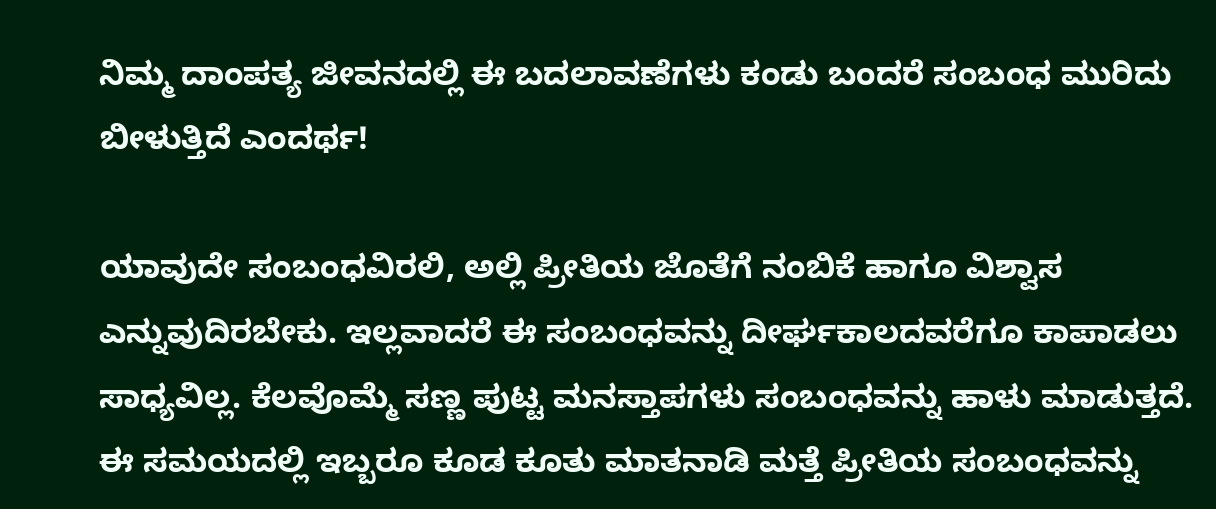ನಿಮ್ಮ ದಾಂಪತ್ಯ ಜೀವನದಲ್ಲಿ ಈ ಬದಲಾವಣೆಗಳು ಕಂಡು ಬಂದರೆ ಸಂಬಂಧ ಮುರಿದು ಬೀಳುತ್ತಿದೆ ಎಂದರ್ಥ!

ಯಾವುದೇ ಸಂಬಂಧವಿರಲಿ, ಅಲ್ಲಿ ಪ್ರೀತಿಯ ಜೊತೆಗೆ ನಂಬಿಕೆ ಹಾಗೂ ವಿಶ್ವಾಸ ಎನ್ನುವುದಿರಬೇಕು. ಇಲ್ಲವಾದರೆ ಈ ಸಂಬಂಧವನ್ನು ದೀರ್ಘಕಾಲದವರೆಗೂ ಕಾಪಾಡಲು ಸಾಧ್ಯವಿಲ್ಲ. ಕೆಲವೊಮ್ಮೆ ಸಣ್ಣ ಪುಟ್ಟ ಮನಸ್ತಾಪಗಳು ಸಂಬಂಧವನ್ನು ಹಾಳು ಮಾಡುತ್ತದೆ. ಈ ಸಮಯದಲ್ಲಿ ಇಬ್ಬರೂ ಕೂಡ ಕೂತು ಮಾತನಾಡಿ ಮತ್ತೆ ಪ್ರೀತಿಯ ಸಂಬಂಧವನ್ನು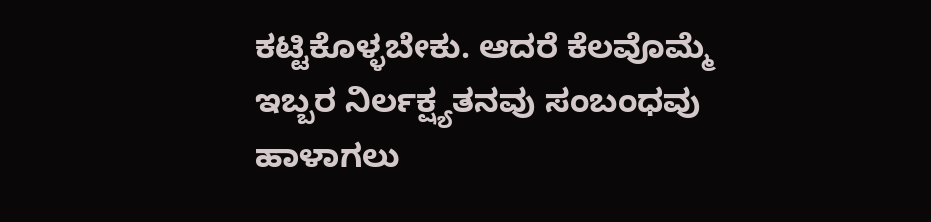ಕಟ್ಟಿಕೊಳ್ಳಬೇಕು. ಆದರೆ ಕೆಲವೊಮ್ಮೆ ಇಬ್ಬರ ನಿರ್ಲಕ್ಷ್ಯತನವು ಸಂಬಂಧವು ಹಾಳಾಗಲು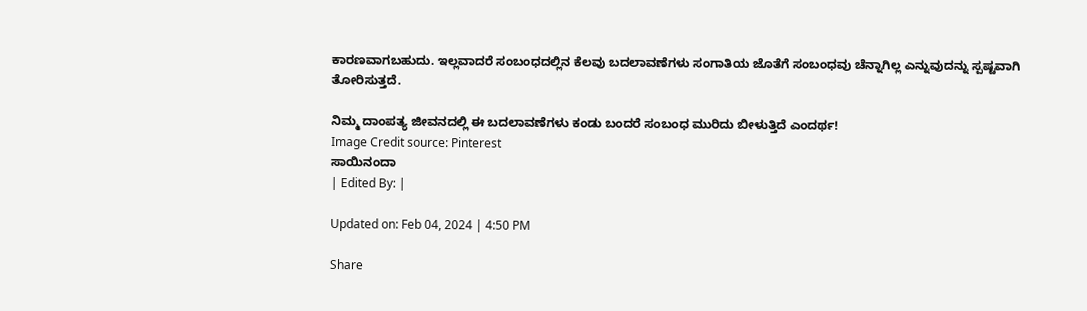ಕಾರಣವಾಗಬಹುದು. ಇಲ್ಲವಾದರೆ ಸಂಬಂಧದಲ್ಲಿನ ಕೆಲವು ಬದಲಾವಣೆಗಳು ಸಂಗಾತಿಯ ಜೊತೆಗೆ ಸಂಬಂಧವು ಚೆನ್ನಾಗಿಲ್ಲ ಎನ್ನುವುದನ್ನು ಸ್ಪಷ್ಟವಾಗಿ ತೋರಿಸುತ್ತದೆ.

ನಿಮ್ಮ ದಾಂಪತ್ಯ ಜೀವನದಲ್ಲಿ ಈ ಬದಲಾವಣೆಗಳು ಕಂಡು ಬಂದರೆ ಸಂಬಂಧ ಮುರಿದು ಬೀಳುತ್ತಿದೆ ಎಂದರ್ಥ!
Image Credit source: Pinterest
ಸಾಯಿನಂದಾ
| Edited By: |

Updated on: Feb 04, 2024 | 4:50 PM

Share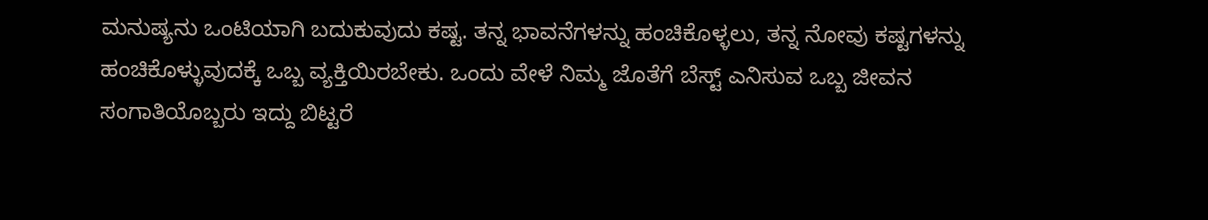ಮನುಷ್ಯನು ಒಂಟಿಯಾಗಿ ಬದುಕುವುದು ಕಷ್ಟ. ತನ್ನ ಭಾವನೆಗಳನ್ನು ಹಂಚಿಕೊಳ್ಳಲು, ತನ್ನ ನೋವು ಕಷ್ಟಗಳನ್ನು ಹಂಚಿಕೊಳ್ಳುವುದಕ್ಕೆ ಒಬ್ಬ ವ್ಯಕ್ತಿಯಿರಬೇಕು. ಒಂದು ವೇಳೆ ನಿಮ್ಮ ಜೊತೆಗೆ ಬೆಸ್ಟ್ ಎನಿಸುವ ಒಬ್ಬ ಜೀವನ ಸಂಗಾತಿಯೊಬ್ಬರು ಇದ್ದು ಬಿಟ್ಟರೆ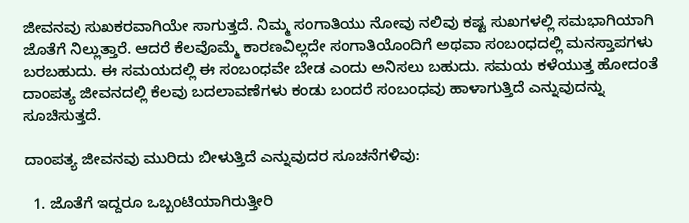ಜೀವನವು ಸುಖಕರವಾಗಿಯೇ ಸಾಗುತ್ತದೆ. ನಿಮ್ಮ ಸಂಗಾತಿಯು ನೋವು ನಲಿವು ಕಷ್ಟ ಸುಖಗಳಲ್ಲಿ ಸಮಭಾಗಿಯಾಗಿ ಜೊತೆಗೆ ನಿಲ್ಲುತ್ತಾರೆ. ಆದರೆ ಕೆಲವೊಮ್ಮೆ ಕಾರಣವಿಲ್ಲದೇ ಸಂಗಾತಿಯೊಂದಿಗೆ ಅಥವಾ ಸಂಬಂಧದಲ್ಲಿ ಮನಸ್ತಾಪಗಳು ಬರಬಹುದು. ಈ ಸಮಯದಲ್ಲಿ ಈ ಸಂಬಂಧವೇ ಬೇಡ ಎಂದು ಅನಿಸಲು ಬಹುದು. ಸಮಯ ಕಳೆಯುತ್ತ ಹೋದಂತೆ ದಾಂಪತ್ಯ ಜೀವನದಲ್ಲಿ ಕೆಲವು ಬದಲಾವಣೆಗಳು ಕಂಡು ಬಂದರೆ ಸಂಬಂಧವು ಹಾಳಾಗುತ್ತಿದೆ ಎನ್ನುವುದನ್ನು ಸೂಚಿಸುತ್ತದೆ.

ದಾಂಪತ್ಯ ಜೀವನವು ಮುರಿದು ಬೀಳುತ್ತಿದೆ ಎನ್ನುವುದರ ಸೂಚನೆಗಳಿವು:

  1. ಜೊತೆಗೆ ಇದ್ದರೂ ಒಬ್ಬಂಟಿಯಾಗಿರುತ್ತೀರಿ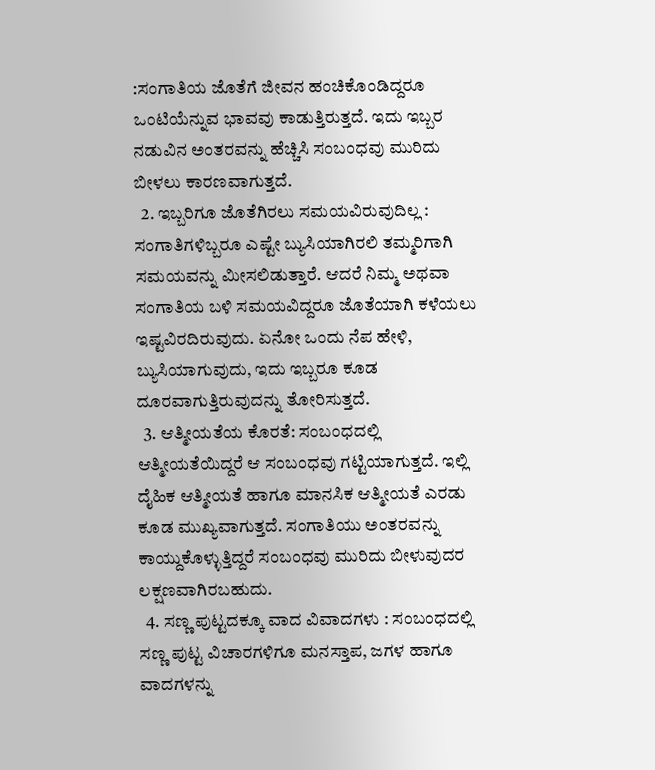:ಸಂಗಾತಿಯ ಜೊತೆಗೆ ಜೀವನ ಹಂಚಿಕೊಂಡಿದ್ದರೂ ಒಂಟಿಯೆನ್ನುವ ಭಾವವು ಕಾಡುತ್ತಿರುತ್ತದೆ. ಇದು ಇಬ್ಬರ ನಡುವಿನ ಅಂತರವನ್ನು ಹೆಚ್ಚಿಸಿ ಸಂಬಂಧವು ಮುರಿದು ಬೀಳಲು ಕಾರಣವಾಗುತ್ತದೆ.
  2. ಇಬ್ಬರಿಗೂ ಜೊತೆಗಿರಲು ಸಮಯವಿರುವುದಿಲ್ಲ : ಸಂಗಾತಿಗಳಿಬ್ಬರೂ ಎಷ್ಟೇ ಬ್ಯುಸಿಯಾಗಿರಲಿ ತಮ್ಮರಿಗಾಗಿ ಸಮಯವನ್ನು ಮೀಸಲಿಡುತ್ತಾರೆ. ಆದರೆ ನಿಮ್ಮ ಅಥವಾ ಸಂಗಾತಿಯ ಬಳಿ ಸಮಯವಿದ್ದರೂ ಜೊತೆಯಾಗಿ ಕಳೆಯಲು ಇಷ್ಟವಿರದಿರುವುದು. ಏನೋ ಒಂದು ನೆಪ ಹೇಳಿ, ಬ್ಯುಸಿಯಾಗುವುದು, ಇದು ಇಬ್ಬರೂ ಕೂಡ ದೂರವಾಗುತ್ತಿರುವುದನ್ನು ತೋರಿಸುತ್ತದೆ.
  3. ಆತ್ಮೀಯತೆಯ ಕೊರತೆ: ಸಂಬಂಧದಲ್ಲಿ ಆತ್ಮೀಯತೆಯಿದ್ದರೆ ಆ ಸಂಬಂಧವು ಗಟ್ಟಿಯಾಗುತ್ತದೆ. ಇಲ್ಲಿ ದೈಹಿಕ ಆತ್ಮೀಯತೆ ಹಾಗೂ ಮಾನಸಿಕ ಆತ್ಮೀಯತೆ ಎರಡು ಕೂಡ ಮುಖ್ಯವಾಗುತ್ತದೆ. ಸಂಗಾತಿಯು ಅಂತರವನ್ನು ಕಾಯ್ದುಕೊಳ್ಳುತ್ತಿದ್ದರೆ ಸಂಬಂಧವು ಮುರಿದು ಬೀಳುವುದರ ಲಕ್ಷಣವಾಗಿರಬಹುದು.
  4. ಸಣ್ಣ ಪುಟ್ಟದಕ್ಕೂ ವಾದ ವಿವಾದಗಳು : ಸಂಬಂಧದಲ್ಲಿ ಸಣ್ಣ ಪುಟ್ಟ ವಿಚಾರಗಳಿಗೂ ಮನಸ್ತಾಪ, ಜಗಳ ಹಾಗೂ ವಾದಗಳನ್ನು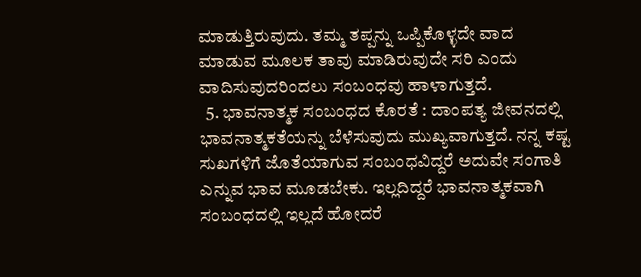ಮಾಡುತ್ತಿರುವುದು. ತಮ್ಮ ತಪ್ಪನ್ನು ಒಪ್ಪಿಕೊಳ್ಳದೇ ವಾದ ಮಾಡುವ ಮೂಲಕ ತಾವು ಮಾಡಿರುವುದೇ ಸರಿ ಎಂದು ವಾದಿಸುವುದರಿಂದಲು ಸಂಬಂಧವು ಹಾಳಾಗುತ್ತದೆ.
  5. ಭಾವನಾತ್ಮಕ ಸಂಬಂಧದ ಕೊರತೆ : ದಾಂಪತ್ಯ ಜೀವನದಲ್ಲಿ ಭಾವನಾತ್ಮಕತೆಯನ್ನು ಬೆಳೆಸುವುದು ಮುಖ್ಯವಾಗುತ್ತದೆ. ನನ್ನ ಕಷ್ಟ ಸುಖಗಳಿಗೆ ಜೊತೆಯಾಗುವ ಸಂಬಂಧವಿದ್ದರೆ ಅದುವೇ ಸಂಗಾತಿ ಎನ್ನುವ ಭಾವ ಮೂಡಬೇಕು. ಇಲ್ಲದಿದ್ದರೆ ಭಾವನಾತ್ಮಕವಾಗಿ ಸಂಬಂಧದಲ್ಲಿ ಇಲ್ಲದೆ ಹೋದರೆ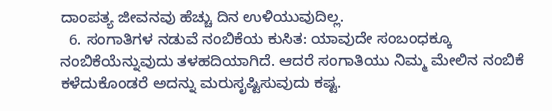ದಾಂಪತ್ಯ ಜೀವನವು ಹೆಚ್ಚು ದಿನ ಉಳಿಯುವುದಿಲ್ಲ.
  6. ಸಂಗಾತಿಗಳ ನಡುವೆ ನಂಬಿಕೆಯ ಕುಸಿತ: ಯಾವುದೇ ಸಂಬಂಧಕ್ಕೂ ನಂಬಿಕೆಯೆನ್ನುವುದು ತಳಹದಿಯಾಗಿದೆ. ಆದರೆ ಸಂಗಾತಿಯು ನಿಮ್ಮ ಮೇಲಿನ ನಂಬಿಕೆ ಕಳೆದುಕೊಂಡರೆ ಅದನ್ನು ಮರುಸೃಷ್ಟಿಸುವುದು ಕಷ್ಟ.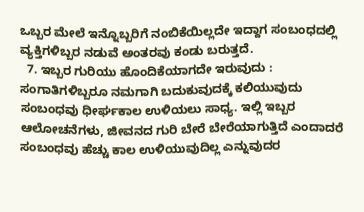ಒಬ್ಬರ ಮೇಲೆ ಇನ್ನೊಬ್ಬರಿಗೆ ನಂಬಿಕೆಯಿಲ್ಲದೇ ಇದ್ದಾಗ ಸಂಬಂಧದಲ್ಲಿ ವ್ಯಕ್ತಿಗಳಿಬ್ಬರ ನಡುವೆ ಅಂತರವು ಕಂಡು ಬರುತ್ತದೆ.
  7. ಇಬ್ಬರ ಗುರಿಯು ಹೊಂದಿಕೆಯಾಗದೇ ಇರುವುದು : ಸಂಗಾತಿಗಳಿಬ್ಬರೂ ನಮಗಾಗಿ ಬದುಕುವುದಕ್ಕೆ ಕಲಿಯುವುದು ಸಂಬಂಧವು ಧೀರ್ಘಕಾಲ ಉಳಿಯಲು ಸಾಧ್ಯ. ಇಲ್ಲಿ ಇಬ್ಬರ ಆಲೋಚನೆಗಳು, ಜೀವನದ ಗುರಿ ಬೇರೆ ಬೇರೆಯಾಗುತ್ತಿದೆ ಎಂದಾದರೆ ಸಂಬಂಧವು ಹೆಚ್ಚು ಕಾಲ ಉಳಿಯುವುದಿಲ್ಲ ಎನ್ನುವುದರ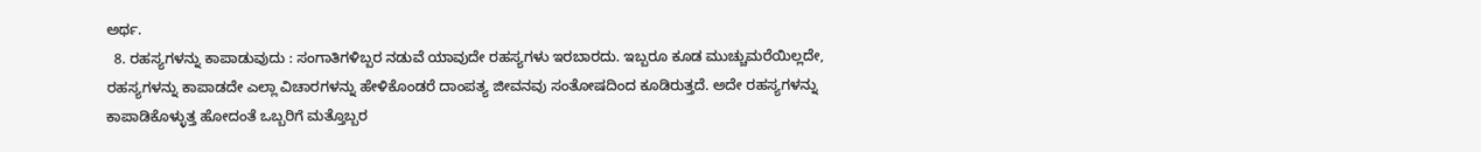ಅರ್ಥ.
  8. ರಹಸ್ಯಗಳನ್ನು ಕಾಪಾಡುವುದು : ಸಂಗಾತಿಗಳಿಬ್ಬರ ನಡುವೆ ಯಾವುದೇ ರಹಸ್ಯಗಳು ಇರಬಾರದು. ಇಬ್ಬರೂ ಕೂಡ ಮುಚ್ಚುಮರೆಯಿಲ್ಲದೇ, ರಹಸ್ಯಗಳನ್ನು ಕಾಪಾಡದೇ ಎಲ್ಲಾ ವಿಚಾರಗಳನ್ನು ಹೇಳಿಕೊಂಡರೆ ದಾಂಪತ್ಯ ಜೀವನವು ಸಂತೋಷದಿಂದ ಕೂಡಿರುತ್ತದೆ. ಅದೇ ರಹಸ್ಯಗಳನ್ನು ಕಾಪಾಡಿಕೊಳ್ಳುತ್ತ ಹೋದಂತೆ ಒಬ್ಬರಿಗೆ ಮತ್ತೊಬ್ಬರ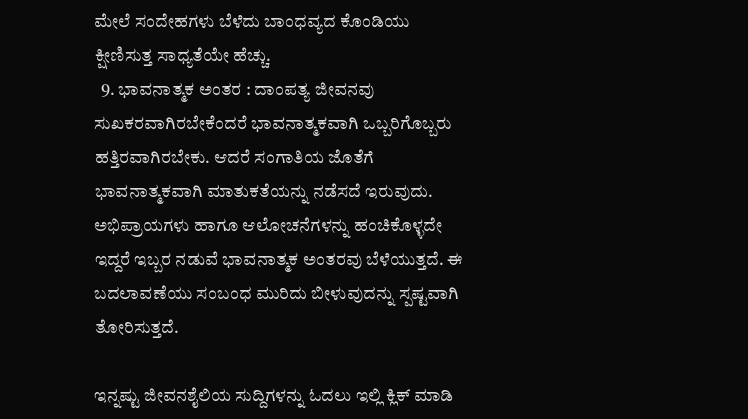ಮೇಲೆ ಸಂದೇಹಗಳು ಬೆಳೆದು ಬಾಂಧವ್ಯದ ಕೊಂಡಿಯು ಕ್ಷೀಣಿಸುತ್ತ ಸಾಧ್ಯತೆಯೇ ಹೆಚ್ಚು.
  9. ಭಾವನಾತ್ಮಕ ಅಂತರ : ದಾಂಪತ್ಯ ಜೀವನವು ಸುಖಕರವಾಗಿರಬೇಕೆಂದರೆ ಭಾವನಾತ್ಮಕವಾಗಿ ಒಬ್ಬರಿಗೊಬ್ಬರು ಹತ್ತಿರವಾಗಿರಬೇಕು. ಆದರೆ ಸಂಗಾತಿಯ ಜೊತೆಗೆ ಭಾವನಾತ್ಮಕವಾಗಿ ಮಾತುಕತೆಯನ್ನು ನಡೆಸದೆ ಇರುವುದು. ಅಭಿಪ್ರಾಯಗಳು ಹಾಗೂ ಆಲೋಚನೆಗಳನ್ನು ಹಂಚಿಕೊಳ್ಳದೇ ಇದ್ದರೆ ಇಬ್ಬರ ನಡುವೆ ಭಾವನಾತ್ಮಕ ಅಂತರವು ಬೆಳೆಯುತ್ತದೆ. ಈ ಬದಲಾವಣೆಯು ಸಂಬಂಧ ಮುರಿದು ಬೀಳುವುದನ್ನು ಸ್ಪಷ್ಟವಾಗಿ ತೋರಿಸುತ್ತದೆ.

ಇನ್ನಷ್ಟು ಜೀವನಶೈಲಿಯ ಸುದ್ದಿಗಳನ್ನು ಓದಲು ಇಲ್ಲಿ ಕ್ಲಿಕ್ ಮಾಡಿ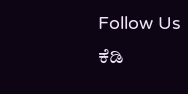Follow Us
ಕೆಡಿ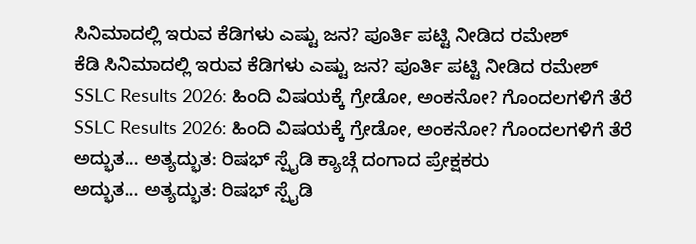ಸಿನಿಮಾದಲ್ಲಿ ಇರುವ ಕೆಡಿಗಳು ಎಷ್ಟು ಜನ? ಪೂರ್ತಿ ಪಟ್ಟಿ ನೀಡಿದ ರಮೇಶ್
ಕೆಡಿ ಸಿನಿಮಾದಲ್ಲಿ ಇರುವ ಕೆಡಿಗಳು ಎಷ್ಟು ಜನ? ಪೂರ್ತಿ ಪಟ್ಟಿ ನೀಡಿದ ರಮೇಶ್
SSLC Results 2026: ಹಿಂದಿ ವಿಷಯಕ್ಕೆ ಗ್ರೇಡೋ, ಅಂಕನೋ? ಗೊಂದಲಗಳಿಗೆ ತೆರೆ
SSLC Results 2026: ಹಿಂದಿ ವಿಷಯಕ್ಕೆ ಗ್ರೇಡೋ, ಅಂಕನೋ? ಗೊಂದಲಗಳಿಗೆ ತೆರೆ
ಅದ್ಭುತ... ಅತ್ಯದ್ಭುತ: ರಿಷಭ್ ಸ್ಪೈಡಿ ಕ್ಯಾಚ್ಗೆ ದಂಗಾದ ಪ್ರೇಕ್ಷಕರು
ಅದ್ಭುತ... ಅತ್ಯದ್ಭುತ: ರಿಷಭ್ ಸ್ಪೈಡಿ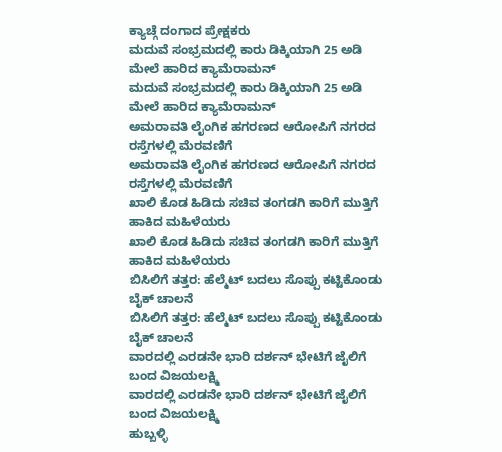ಕ್ಯಾಚ್ಗೆ ದಂಗಾದ ಪ್ರೇಕ್ಷಕರು
ಮದುವೆ ಸಂಭ್ರಮದಲ್ಲಿ ಕಾರು ಡಿಕ್ಕಿಯಾಗಿ 25 ಅಡಿ ಮೇಲೆ ಹಾರಿದ ಕ್ಯಾಮೆರಾಮನ್
ಮದುವೆ ಸಂಭ್ರಮದಲ್ಲಿ ಕಾರು ಡಿಕ್ಕಿಯಾಗಿ 25 ಅಡಿ ಮೇಲೆ ಹಾರಿದ ಕ್ಯಾಮೆರಾಮನ್
ಅಮರಾವತಿ ಲೈಂಗಿಕ ಹಗರಣದ ಆರೋಪಿಗೆ ನಗರದ ರಸ್ತೆಗಳಲ್ಲಿ ಮೆರವಣಿಗೆ
ಅಮರಾವತಿ ಲೈಂಗಿಕ ಹಗರಣದ ಆರೋಪಿಗೆ ನಗರದ ರಸ್ತೆಗಳಲ್ಲಿ ಮೆರವಣಿಗೆ
ಖಾಲಿ ಕೊಡ ಹಿಡಿದು ಸಚಿವ ತಂಗಡಗಿ ಕಾರಿಗೆ ಮುತ್ತಿಗೆ ಹಾಕಿದ ಮಹಿಳೆಯರು
ಖಾಲಿ ಕೊಡ ಹಿಡಿದು ಸಚಿವ ತಂಗಡಗಿ ಕಾರಿಗೆ ಮುತ್ತಿಗೆ ಹಾಕಿದ ಮಹಿಳೆಯರು
ಬಿಸಿಲಿಗೆ ತತ್ತರ: ಹೆಲ್ಮೆಟ್ ಬದಲು ಸೊಪ್ಪು ಕಟ್ಟಿಕೊಂಡು ಬೈಕ್ ಚಾಲನೆ
ಬಿಸಿಲಿಗೆ ತತ್ತರ: ಹೆಲ್ಮೆಟ್ ಬದಲು ಸೊಪ್ಪು ಕಟ್ಟಿಕೊಂಡು ಬೈಕ್ ಚಾಲನೆ
ವಾರದಲ್ಲಿ ಎರಡನೇ ಭಾರಿ ದರ್ಶನ್ ಭೇಟಿಗೆ ಜೈಲಿಗೆ ಬಂದ ವಿಜಯಲಕ್ಷ್ಮಿ
ವಾರದಲ್ಲಿ ಎರಡನೇ ಭಾರಿ ದರ್ಶನ್ ಭೇಟಿಗೆ ಜೈಲಿಗೆ ಬಂದ ವಿಜಯಲಕ್ಷ್ಮಿ
ಹುಬ್ಬಳ್ಳಿ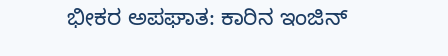ಭೀಕರ ಅಪಘಾತ: ಕಾರಿನ ಇಂಜಿನ್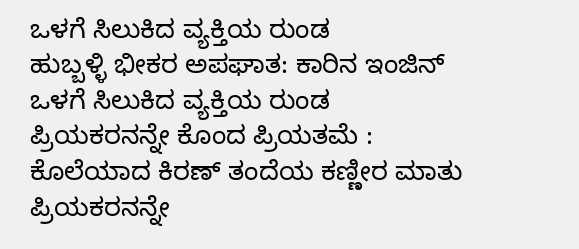ಒಳಗೆ ಸಿಲುಕಿದ ವ್ಯಕ್ತಿಯ ರುಂಡ
ಹುಬ್ಬಳ್ಳಿ ಭೀಕರ ಅಪಘಾತ: ಕಾರಿನ ಇಂಜಿನ್ ಒಳಗೆ ಸಿಲುಕಿದ ವ್ಯಕ್ತಿಯ ರುಂಡ
ಪ್ರಿಯಕರನನ್ನೇ ಕೊಂದ ಪ್ರಿಯತಮೆ : ಕೊಲೆಯಾದ ಕಿರಣ್ ತಂದೆಯ ಕಣ್ಣೀರ ಮಾತು
ಪ್ರಿಯಕರನನ್ನೇ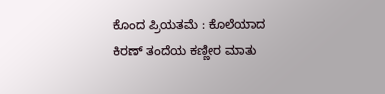ಕೊಂದ ಪ್ರಿಯತಮೆ : ಕೊಲೆಯಾದ ಕಿರಣ್ ತಂದೆಯ ಕಣ್ಣೀರ ಮಾತು